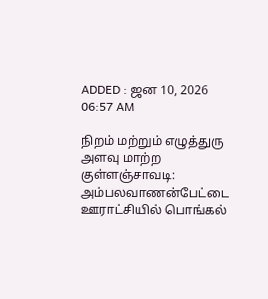ADDED : ஜன 10, 2026 06:57 AM

நிறம் மற்றும் எழுத்துரு அளவு மாற்ற
குள்ளஞ்சாவடி: அம்பலவாணன்பேட்டை ஊராட்சியில் பொங்கல்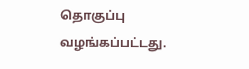தொகுப்பு வழங்கப்பட்டது.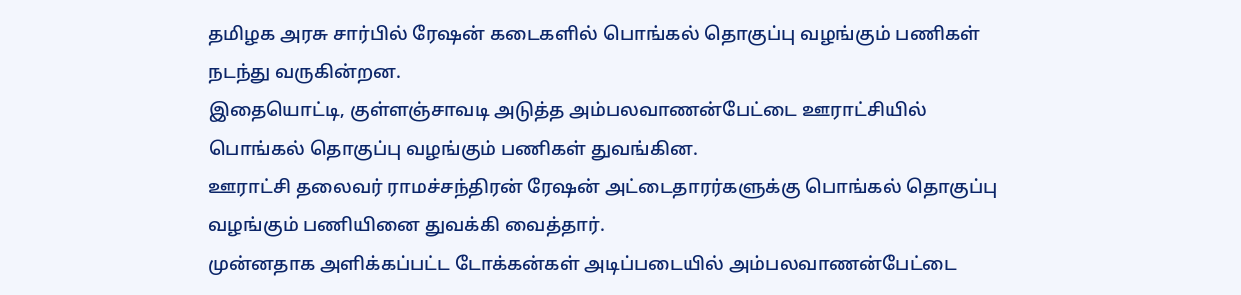தமிழக அரசு சார்பில் ரேஷன் கடைகளில் பொங்கல் தொகுப்பு வழங்கும் பணிகள் நடந்து வருகின்றன.
இதையொட்டி, குள்ளஞ்சாவடி அடுத்த அம்பலவாணன்பேட்டை ஊராட்சியில் பொங்கல் தொகுப்பு வழங்கும் பணிகள் துவங்கின.
ஊராட்சி தலைவர் ராமச்சந்திரன் ரேஷன் அட்டைதாரர்களுக்கு பொங்கல் தொகுப்பு வழங்கும் பணியினை துவக்கி வைத்தார்.
முன்னதாக அளிக்கப்பட்ட டோக்கன்கள் அடிப்படையில் அம்பலவாணன்பேட்டை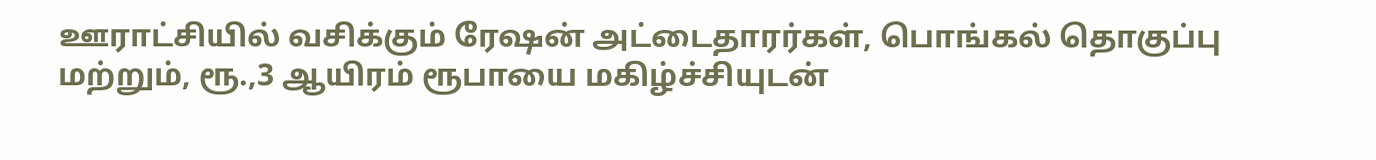ஊராட்சியில் வசிக்கும் ரேஷன் அட்டைதாரர்கள், பொங்கல் தொகுப்பு மற்றும், ரூ.,3 ஆயிரம் ரூபாயை மகிழ்ச்சியுடன்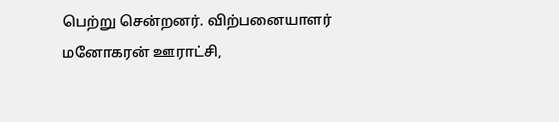பெற்று சென்றனர். விற்பனையாளர் மனோகரன் ஊராட்சி,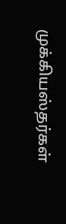முக்கியஸ்தர்கள்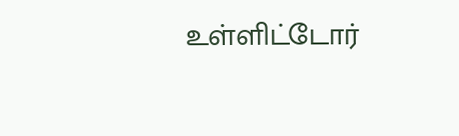உள்ளிட்டோர்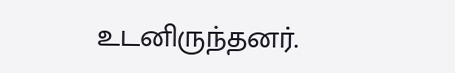உடனிருந்தனர்.